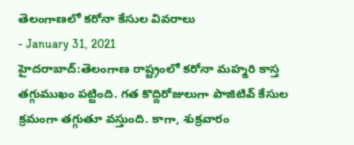తెలంగాణలో కరోనా కేసుల వివరాలు
- January 31, 2021
హైదరాబాద్:తెలంగాణ రాష్ట్రంలో కరోనా మహ్మరి కాస్త తగ్గుముఖం పట్టింది. గత కొద్దిరోజులుగా పాజిటివ్ కేసుల క్రమంగా తగ్గుతూ వస్తుంది. కాగా, శుక్రవారం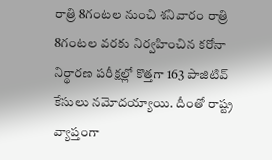రాత్రి 8గంటల నుంచి శనివారం రాత్రి 8గంటల వరకు నిర్వహించిన కరోనా నిర్థారణ పరీక్షల్లో కొత్తగా 163 పాజిటివ్ కేసులు నమోదయ్యాయి. దీంతో రాష్ట్ర వ్యాప్తంగా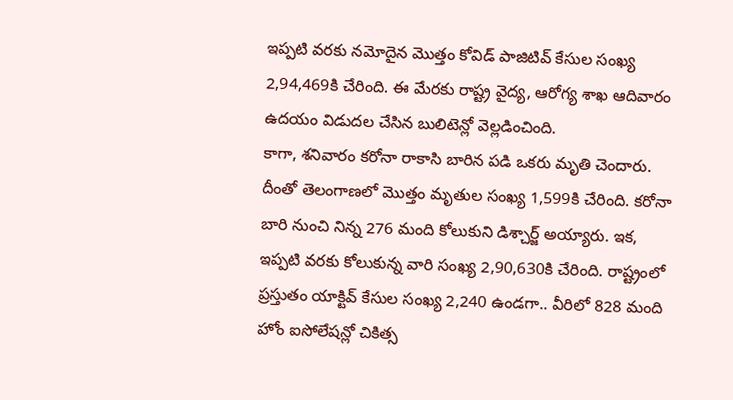ఇప్పటి వరకు నమోదైన మొత్తం కోవిడ్ పాజిటివ్ కేసుల సంఖ్య 2,94,469కి చేరింది. ఈ మేరకు రాష్ట్ర వైద్య, ఆరోగ్య శాఖ ఆదివారం ఉదయం విడుదల చేసిన బులిటెన్లో వెల్లడించింది.
కాగా, శనివారం కరోనా రాకాసి బారిన పడి ఒకరు మృతి చెందారు. దీంతో తెలంగాణలో మొత్తం మృతుల సంఖ్య 1,599కి చేరింది. కరోనా బారి నుంచి నిన్న 276 మంది కోలుకుని డిశ్చార్జ్ అయ్యారు. ఇక, ఇప్పటి వరకు కోలుకున్న వారి సంఖ్య 2,90,630కి చేరింది. రాష్ట్రంలో ప్రస్తుతం యాక్టివ్ కేసుల సంఖ్య 2,240 ఉండగా.. వీరిలో 828 మంది హోం ఐసోలేషన్లో చికిత్స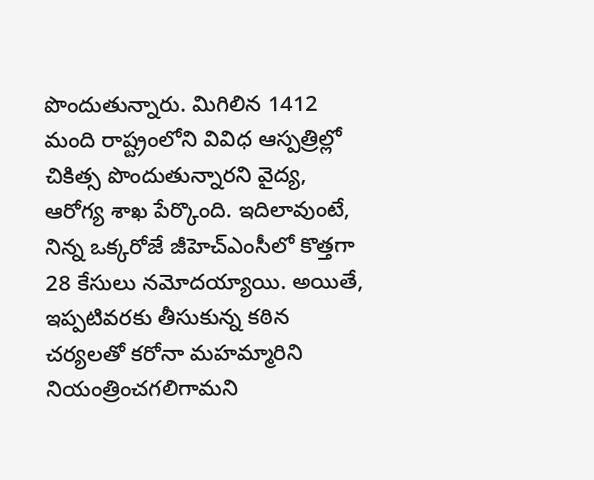పొందుతున్నారు. మిగిలిన 1412 మంది రాష్ట్రంలోని వివిధ ఆస్పత్రిల్లో చికిత్స పొందుతున్నారని వైద్య, ఆరోగ్య శాఖ పేర్కొంది. ఇదిలావుంటే, నిన్న ఒక్కరోజే జీహెచ్ఎంసీలో కొత్తగా 28 కేసులు నమోదయ్యాయి. అయితే, ఇప్పటివరకు తీసుకున్న కఠిన చర్యలతో కరోనా మహమ్మారిని నియంత్రించగలిగామని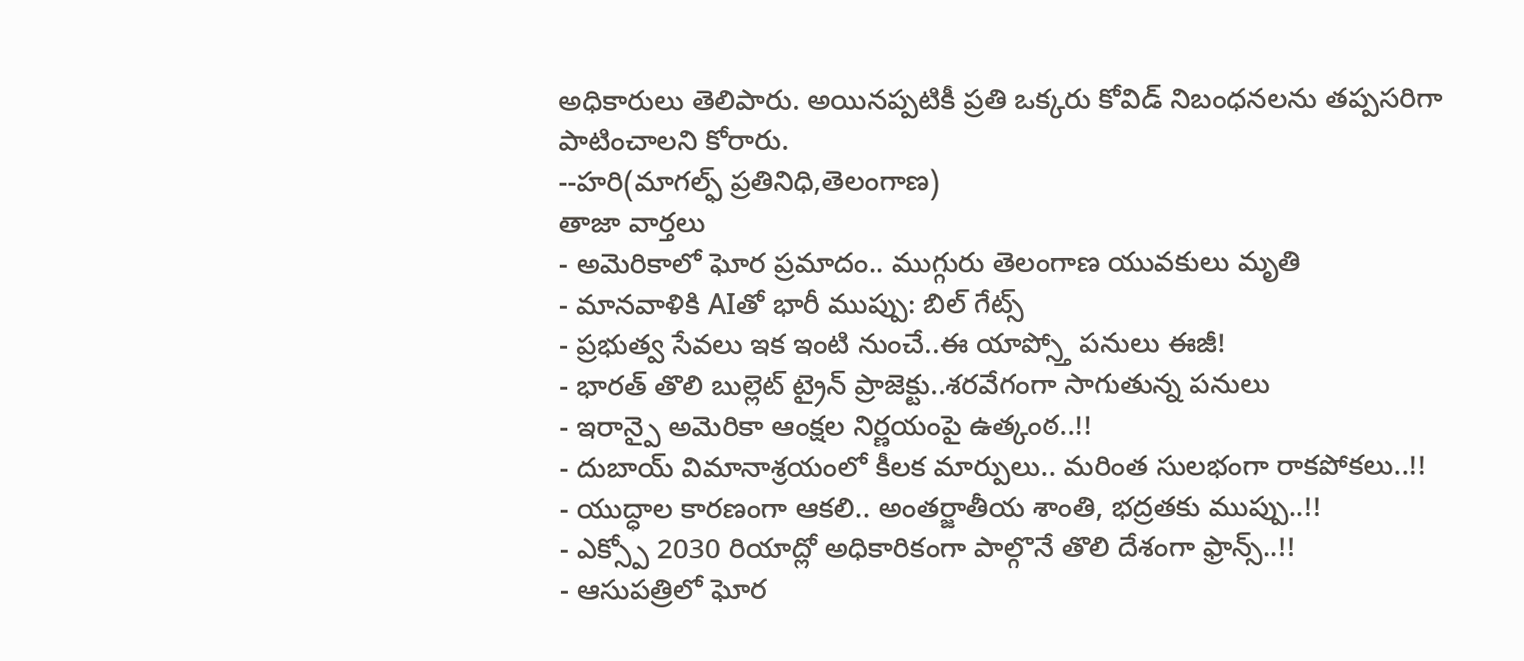అధికారులు తెలిపారు. అయినప్పటికీ ప్రతి ఒక్కరు కోవిడ్ నిబంధనలను తప్పసరిగా పాటించాలని కోరారు.
--హరి(మాగల్ఫ్ ప్రతినిధి,తెలంగాణ)
తాజా వార్తలు
- అమెరికాలో ఘోర ప్రమాదం.. ముగ్గురు తెలంగాణ యువకులు మృతి
- మానవాళికి AIతో భారీ ముప్పు: బిల్ గేట్స్
- ప్రభుత్వ సేవలు ఇక ఇంటి నుంచే..ఈ యాప్స్తో పనులు ఈజీ!
- భారత్ తొలి బుల్లెట్ ట్రైన్ ప్రాజెక్టు..శరవేగంగా సాగుతున్న పనులు
- ఇరాన్పై అమెరికా ఆంక్షల నిర్ణయంపై ఉత్కంఠ..!!
- దుబాయ్ విమానాశ్రయంలో కీలక మార్పులు.. మరింత సులభంగా రాకపోకలు..!!
- యుద్ధాల కారణంగా ఆకలి.. అంతర్జాతీయ శాంతి, భద్రతకు ముప్పు..!!
- ఎక్స్పో 2030 రియాద్లో అధికారికంగా పాల్గొనే తొలి దేశంగా ఫ్రాన్స్..!!
- ఆసుపత్రిలో ఘోర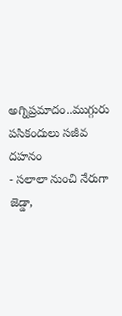అగ్నిప్రమాదం..ముగ్గురు పసికందులు సజీవ దహనం
- సలాలా నుంచి నేరుగా జెడ్డా,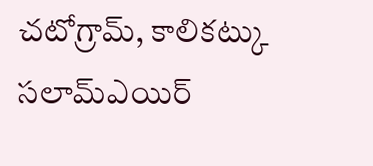చటోగ్రామ్, కాలికట్కు సలామ్ఎయిర్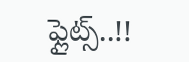ఫ్లైట్స్..!!